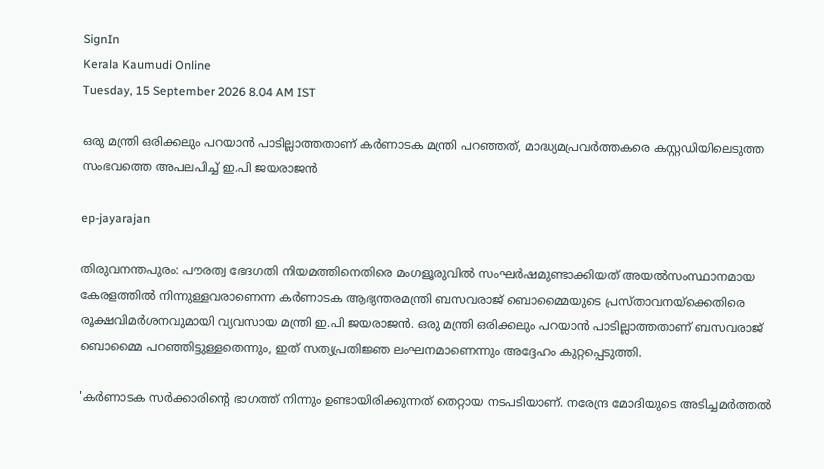SignIn
Kerala Kaumudi Online
Tuesday, 15 September 2026 8.04 AM IST

ഒരു മന്ത്രി ഒരിക്കലും പറയാൻ പാടില്ലാത്തതാണ് കർണാടക മന്ത്രി പറഞ്ഞത്, മാദ്ധ്യമപ്രവർത്തകരെ കസ്റ്റഡിയിലെടുത്ത സംഭവത്തെ അപലപിച്ച് ഇ.പി ജയരാജൻ

ep-jayarajan

തിരുവനന്തപുരം: പൗരത്വ ഭേദഗതി നിയമത്തിനെതിരെ മംഗളൂരുവിൽ സംഘർഷമുണ്ടാക്കിയത് അയൽസംസ്ഥാനമായ കേരളത്തിൽ നിന്നുള്ളവരാണെന്ന കർണാടക ആഭ്യന്തരമന്ത്രി ബസവരാജ് ബൊമ്മൈയുടെ പ്രസ്താവനയ്ക്കെതിരെ രൂക്ഷവിമർശനവുമായി വ്യവസായ മന്ത്രി ഇ.പി ജയരാജൻ. ഒരു മന്ത്രി ഒരിക്കലും പറയാൻ പാടില്ലാത്തതാണ് ബസവരാജ് ബൊമ്മൈ പറഞ്ഞിട്ടുള്ളതെന്നും, ഇത് സത്യപ്രതിജ്ഞ ലംഘനമാണെന്നും അദ്ദേഹം കുറ്റപ്പെടുത്തി.

'കർണാടക സർക്കാരിന്റെ ഭാഗത്ത് നിന്നും ഉണ്ടായിരിക്കുന്നത് തെറ്റായ നടപടിയാണ്. നരേന്ദ്ര മോദിയുടെ അടിച്ചമർത്തൽ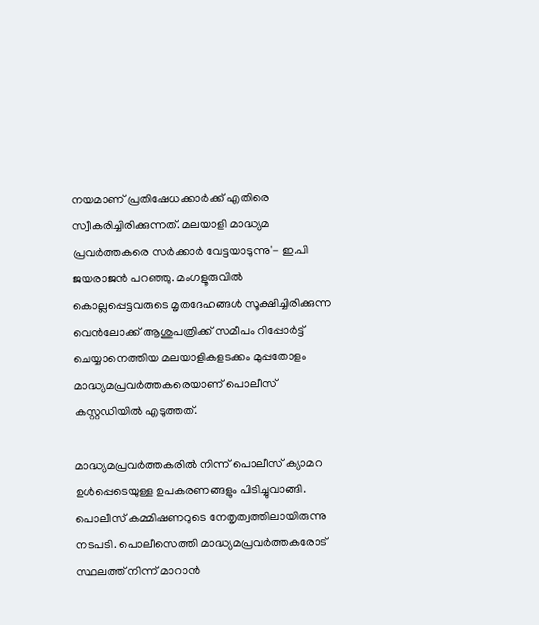നയമാണ് പ്രതിഷേധക്കാർക്ക് എതിരെ സ്വീകരിച്ചിരിക്കുന്നത്. മലയാളി മാദ്ധ്യമ പ്രവർത്തകരെ സർക്കാർ വേട്ടയാടുന്നു'- ഇ.പി ജയരാജൻ പറഞ്ഞു. മംഗളൂരുവില്‍ കൊല്ലപ്പെട്ടവരുടെ മൃതദേഹങ്ങള്‍ സൂക്ഷിച്ചിരിക്കുന്ന വെന്‍ലോക്ക് ആശുപത്രിക്ക് സമീപം റിപ്പോർട്ട് ചെയ്യാനെത്തിയ മലയാളികളടക്കം മുപ്പതോളം മാദ്ധ്യമപ്രവർത്തകരെയാണ് പൊലീസ് കസ്റ്റഡിയില്‍ എടുത്തത്.

മാദ്ധ്യമപ്രവർത്തകരിൽ നിന്ന് പൊലീസ് ക്യാമറ ഉൾപ്പെടെയുള്ള ഉപകരണങ്ങളും പിടിച്ചുവാങ്ങി. പൊലീസ് കമ്മിഷണറുടെ നേതൃത്വത്തിലായിരുന്നു നടപടി. പൊലീസെത്തി മാദ്ധ്യമപ്രവർത്തകരോട് സ്ഥലത്ത് നിന്ന് മാറാൻ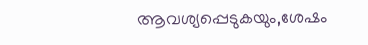ആവശ്യപ്പെടുകയും,ശേഷം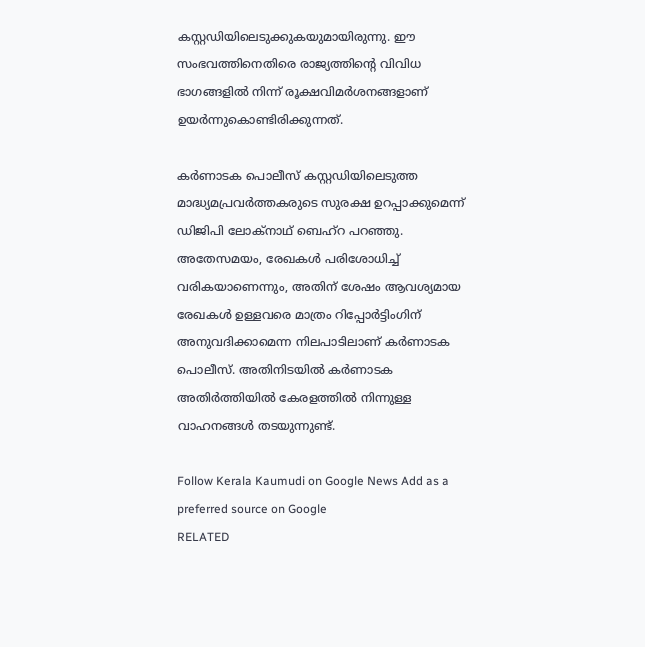കസ്റ്റഡിയിലെടുക്കുകയുമായിരുന്നു. ഈ സംഭവത്തിനെതിരെ രാജ്യത്തിന്റെ വിവിധ ഭാഗങ്ങളിൽ നിന്ന് രൂക്ഷവിമർശനങ്ങളാണ് ഉയർന്നുകൊണ്ടിരിക്കുന്നത്.

കർണാടക പൊലീസ് കസ്റ്റഡിയിലെടുത്ത മാദ്ധ്യമപ്രവര്‍ത്തകരുടെ സുരക്ഷ ഉറപ്പാക്കുമെന്ന് ഡിജിപി ലോക്നാഥ് ബെഹ്‌റ പറഞ്ഞു. അതേസമയം, രേഖകൾ പരിശോധിച്ച് വരികയാണെന്നും, അതിന് ശേഷം ആവശ്യമായ രേഖകൾ ഉള്ളവരെ മാത്രം റിപ്പോര്‍ട്ടിംഗിന് അനുവദിക്കാമെന്ന നിലപാടിലാണ് കർണാടക പൊലീസ്. അതിനിടയിൽ കർണാടക അതിർത്തിയിൽ കേരളത്തിൽ നിന്നുള്ള വാഹനങ്ങൾ തടയുന്നുണ്ട്.

Follow Kerala Kaumudi on Google News Add as a preferred source on Google
RELATED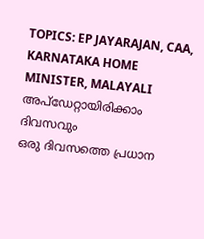TOPICS: EP JAYARAJAN, CAA, KARNATAKA HOME MINISTER, MALAYALI
അപ്ഡേറ്റായിരിക്കാം ദിവസവും
ഒരു ദിവസത്തെ പ്രധാന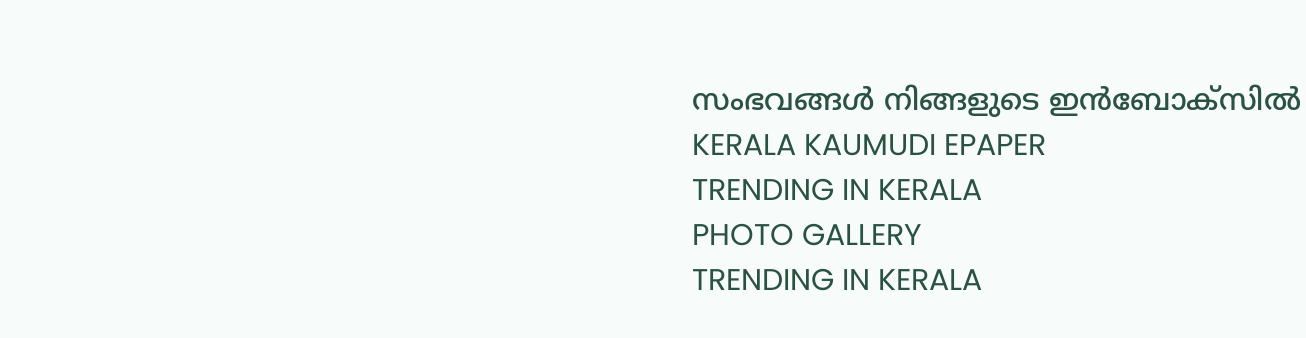സംഭവങ്ങൾ നിങ്ങളുടെ ഇൻബോക്സിൽ
KERALA KAUMUDI EPAPER
TRENDING IN KERALA
PHOTO GALLERY
TRENDING IN KERALA